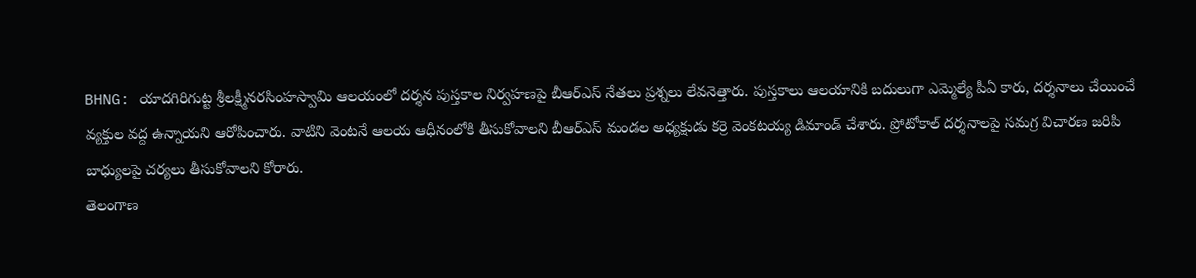BHNG: యాదగిరిగుట్ట శ్రీలక్ష్మీనరసింహస్వామి ఆలయంలో దర్శన పుస్తకాల నిర్వహణపై బీఆర్ఎస్ నేతలు ప్రశ్నలు లేవనెత్తారు. పుస్తకాలు ఆలయానికి బదులుగా ఎమ్మెల్యే పీఏ కారు, దర్శనాలు చేయించే వ్యక్తుల వద్ద ఉన్నాయని ఆరోపించారు. వాటిని వెంటనే ఆలయ ఆధీనంలోకి తీసుకోవాలని బీఆర్ఎస్ మండల అధ్యక్షుడు కర్రె వెంకటయ్య డిమాండ్ చేశారు. ప్రోటోకాల్ దర్శనాలపై సమగ్ర విచారణ జరిపి బాధ్యులపై చర్యలు తీసుకోవాలని కోరారు.
తెలంగాణ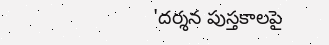'దర్శన పుస్తకాలపై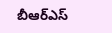బీఆర్ఎస్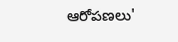ఆరోపణలు'